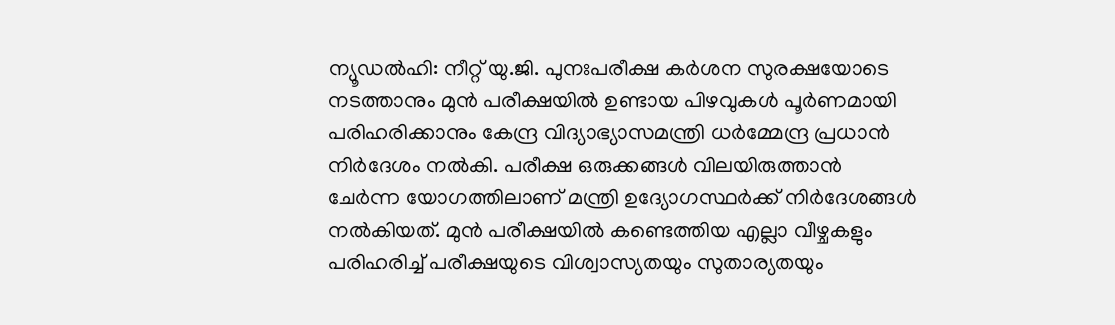ന്യൂഡൽഹി: നീറ്റ് യു.ജി. പുനഃപരീക്ഷ കർശന സുരക്ഷയോടെ നടത്താനും മുൻ പരീക്ഷയിൽ ഉണ്ടായ പിഴവുകൾ പൂർണമായി പരിഹരിക്കാനും കേന്ദ്ര വിദ്യാഭ്യാസമന്ത്രി ധർമ്മേന്ദ്ര പ്രധാൻ നിർദേശം നൽകി. പരീക്ഷ ഒരുക്കങ്ങൾ വിലയിരുത്താൻ ചേർന്ന യോഗത്തിലാണ് മന്ത്രി ഉദ്യോഗസ്ഥർക്ക് നിർദേശങ്ങൾ നൽകിയത്. മുൻ പരീക്ഷയിൽ കണ്ടെത്തിയ എല്ലാ വീഴ്ചകളും പരിഹരിച്ച് പരീക്ഷയുടെ വിശ്വാസ്യതയും സുതാര്യതയും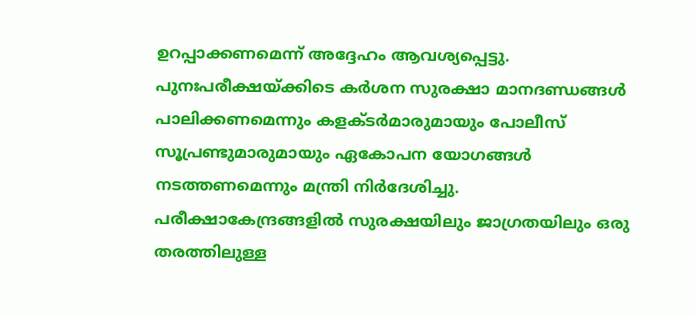ഉറപ്പാക്കണമെന്ന് അദ്ദേഹം ആവശ്യപ്പെട്ടു.
പുനഃപരീക്ഷയ്ക്കിടെ കർശന സുരക്ഷാ മാനദണ്ഡങ്ങൾ പാലിക്കണമെന്നും കളക്ടർമാരുമായും പോലീസ് സൂപ്രണ്ടുമാരുമായും ഏകോപന യോഗങ്ങൾ നടത്തണമെന്നും മന്ത്രി നിർദേശിച്ചു. പരീക്ഷാകേന്ദ്രങ്ങളിൽ സുരക്ഷയിലും ജാഗ്രതയിലും ഒരു തരത്തിലുള്ള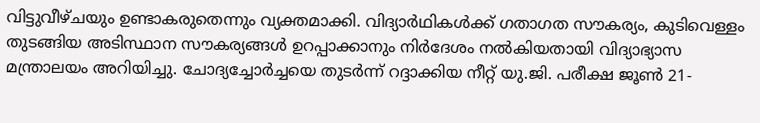വിട്ടുവീഴ്ചയും ഉണ്ടാകരുതെന്നും വ്യക്തമാക്കി. വിദ്യാർഥികൾക്ക് ഗതാഗത സൗകര്യം, കുടിവെള്ളം തുടങ്ങിയ അടിസ്ഥാന സൗകര്യങ്ങൾ ഉറപ്പാക്കാനും നിർദേശം നൽകിയതായി വിദ്യാഭ്യാസ മന്ത്രാലയം അറിയിച്ചു. ചോദ്യച്ചോർച്ചയെ തുടർന്ന് റദ്ദാക്കിയ നീറ്റ് യു.ജി. പരീക്ഷ ജൂൺ 21-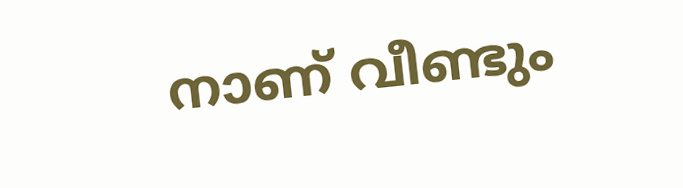നാണ് വീണ്ടും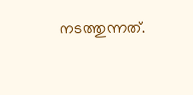നടത്തുന്നത്.